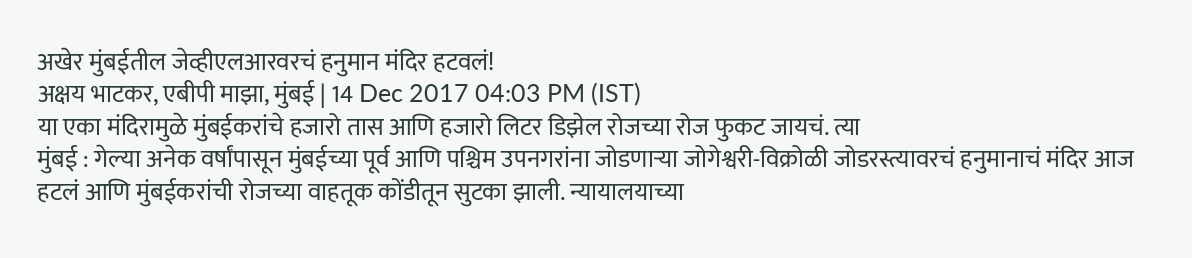अखेर मुंबईतील जेव्हीएलआरवरचं हनुमान मंदिर हटवलं!
अक्षय भाटकर, एबीपी माझा, मुंबई | 14 Dec 2017 04:03 PM (IST)
या एका मंदिरामुळे मुंबईकरांचे हजारो तास आणि हजारो लिटर डिझेल रोजच्या रोज फुकट जायचं. त्या
मुंबई : गेल्या अनेक वर्षांपासून मुंबईच्या पूर्व आणि पश्चिम उपनगरांना जोडणाऱ्या जोगेश्वरी-विक्रोळी जोडरस्त्यावरचं हनुमानाचं मंदिर आज हटलं आणि मुंबईकरांची रोजच्या वाहतूक कोंडीतून सुटका झाली. न्यायालयाच्या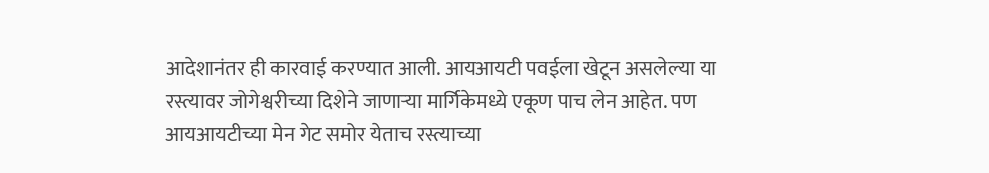आदेशानंतर ही कारवाई करण्यात आली. आयआयटी पवईला खेटून असलेल्या या रस्त्यावर जोगेश्वरीच्या दिशेने जाणाऱ्या मार्गिकेमध्ये एकूण पाच लेन आहेत. पण आयआयटीच्या मेन गेट समोर येताच रस्त्याच्या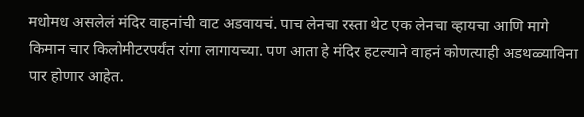मधोमध असलेलं मंदिर वाहनांची वाट अडवायचं. पाच लेनचा रस्ता थेट एक लेनचा व्हायचा आणि मागे किमान चार किलोमीटरपर्यंत रांगा लागायच्या. पण आता हे मंदिर हटल्याने वाहनं कोणत्याही अडथळ्याविना पार होणार आहेत.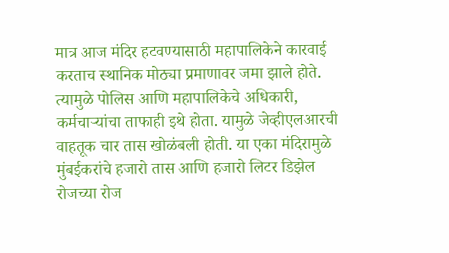मात्र आज मंदिर हटवण्यासाठी महापालिकेने कारवाई करताच स्थानिक मोठ्या प्रमाणावर जमा झाले होते. त्यामुळे पोलिस आणि महापालिकेचे अधिकारी, कर्मचाऱ्यांचा ताफाही इथे होता. यामुळे जेव्हीएलआरची वाहतूक चार तास खोळंबली होती. या एका मंदिरामुळे मुंबईकरांचे हजारो तास आणि हजारो लिटर डिझेल रोजच्या रोज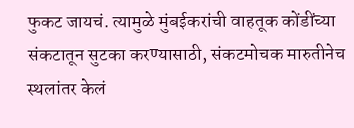फुकट जायचं. त्यामुळे मुंबईकरांची वाहतूक कोंडींच्या संकटातून सुटका करण्यासाठी, संकटमोचक मारुतीनेच स्थलांतर केलं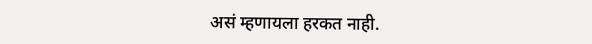असं म्हणायला हरकत नाही.